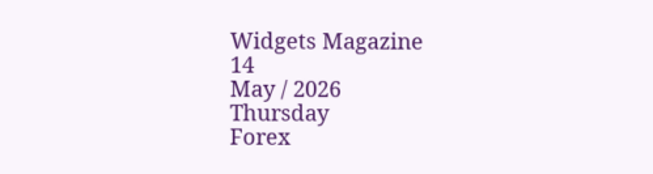Widgets Magazine
14
May / 2026
Thursday
Forex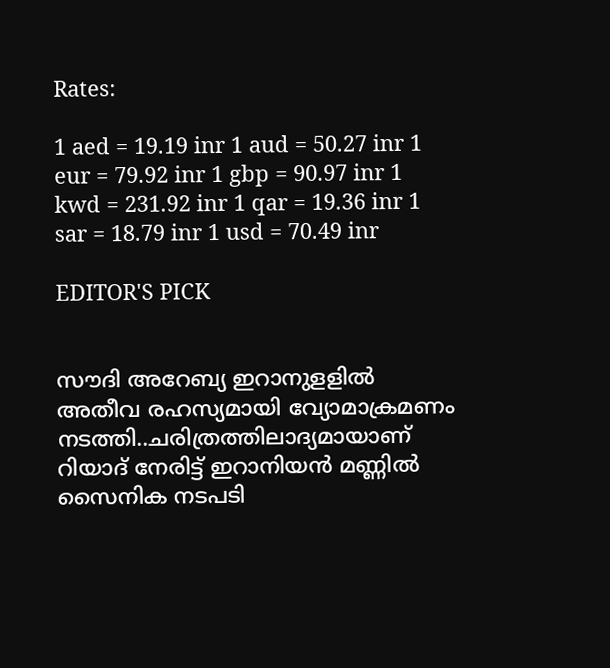Rates:

1 aed = 19.19 inr 1 aud = 50.27 inr 1 eur = 79.92 inr 1 gbp = 90.97 inr 1 kwd = 231.92 inr 1 qar = 19.36 inr 1 sar = 18.79 inr 1 usd = 70.49 inr

EDITOR'S PICK


സൗദി അറേബ്യ ഇറാനുളളിൽ അതീവ രഹസ്യമായി വ്യോമാക്രമണം നടത്തി..ചരിത്രത്തിലാദ്യമായാണ് റിയാദ് നേരിട്ട് ഇറാനിയൻ മണ്ണിൽ സൈനിക നടപടി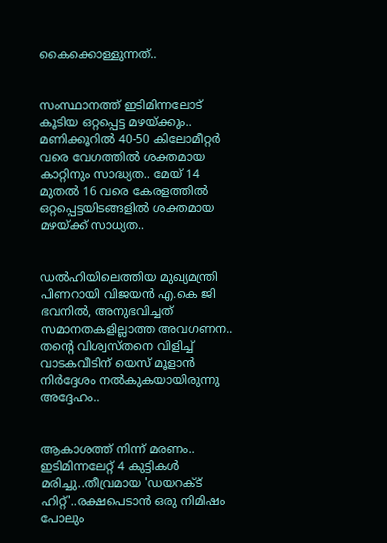കൈക്കൊള്ളുന്നത്..


സംസ്ഥാനത്ത് ഇടിമിന്നലോട് കൂടിയ ഒറ്റപ്പെട്ട മഴയ്ക്കും.. മണിക്കൂറിൽ 40-50 കിലോമീറ്റർ വരെ വേഗത്തിൽ ശക്തമായ കാറ്റിനും സാദ്ധ്യത.. മേയ് 14 മുതൽ 16 വരെ കേരളത്തിൽ ഒറ്റപ്പെട്ടയിടങ്ങളിൽ ശക്തമായ മഴയ്ക്ക് സാധ്യത..


ഡൽഹിയിലെത്തിയ മുഖ്യമന്ത്രി പിണറായി വിജയൻ എ.കെ ജി ഭവനിൽ, അനുഭവിച്ചത് സമാനതകളില്ലാത്ത അവഗണന.. തന്റെ വിശ്വസ്തനെ വിളിച്ച് വാടകവീടിന് യെസ് മൂളാൻ നിർദ്ദേശം നൽകുകയായിരുന്നു അദ്ദേഹം..


ആകാശത്ത് നിന്ന് മരണം.. ഇടിമിന്നലേറ്റ് 4 കുട്ടികൾ മരിച്ചു..തീവ്രമായ 'ഡയറക്ട് ഹിറ്റ്'..രക്ഷപെടാൻ ഒരു നിമിഷം പോലും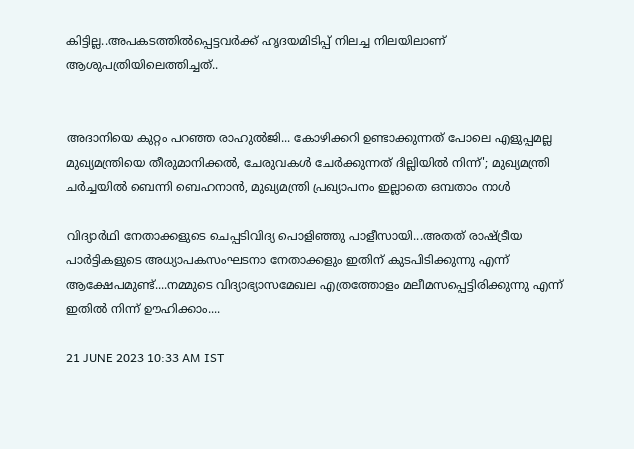കിട്ടില്ല..അപകടത്തില്‍പ്പെട്ടവര്‍ക്ക് ഹൃദയമിടിപ്പ് നിലച്ച നിലയിലാണ് ആശുപത്രിയിലെത്തിച്ചത്..


അദാനിയെ കുറ്റം പറഞ്ഞ രാഹുൽജി... കോഴിക്കറി ഉണ്ടാക്കുന്നത് പോലെ എളുപ്പമല്ല മുഖ്യമന്ത്രിയെ തീരുമാനിക്കൽ, ചേരുവകൾ ചേർക്കുന്നത് ദില്ലിയിൽ നിന്ന്'; മുഖ്യമന്ത്രി ചർച്ചയിൽ ബെന്നി ബെഹനാൻ, മുഖ്യമന്ത്രി പ്രഖ്യാപനം ഇല്ലാതെ ഒമ്പതാം നാൾ

വിദ്യാര്‍ഥി നേതാക്കളുടെ ചെപ്പടിവിദ്യ പൊളിഞ്ഞു പാളീസായി...അതത് രാഷ്ട്രീയ പാര്‍ട്ടികളുടെ അധ്യാപകസംഘടനാ നേതാക്കളും ഇതിന് കുടപിടിക്കുന്നു എന്ന് ആക്ഷേപമുണ്ട്....നമ്മുടെ വിദ്യാഭ്യാസമേഖല എത്രത്തോളം മലീമസപ്പെട്ടിരിക്കുന്നു എന്ന് ഇതില്‍ നിന്ന് ഊഹിക്കാം....

21 JUNE 2023 10:33 AM IST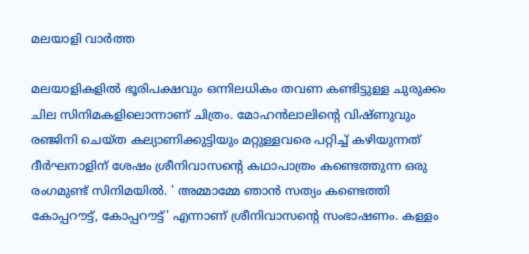മലയാളി വാര്‍ത്ത

മലയാളികളില്‍ ഭൂരിപക്ഷവും ഒന്നിലധികം തവണ കണ്ടിട്ടുള്ള ചുരുക്കം ചില സിനിമകളിലൊന്നാണ് ചിത്രം. മോഹന്‍ലാലിന്റെ വിഷ്ണുവും രഞ്ജിനി ചെയ്ത കല്യാണിക്കുട്ടിയും മറ്റുള്ളവരെ പറ്റിച്ച് കഴിയുന്നത് ദീര്‍ഘനാളിന് ശേഷം ശ്രീനിവാസന്റെ കഥാപാത്രം കണ്ടെത്തുന്ന ഒരു രംഗമുണ്ട് സിനിമയില്‍. ' അമ്മാമ്മേ ഞാന്‍ സത്യം കണ്ടെത്തി കോപ്പറൗട്ട്, കോപ്പറൗട്ട്' എന്നാണ് ശ്രീനിവാസന്റെ സംഭാഷണം. കള്ളം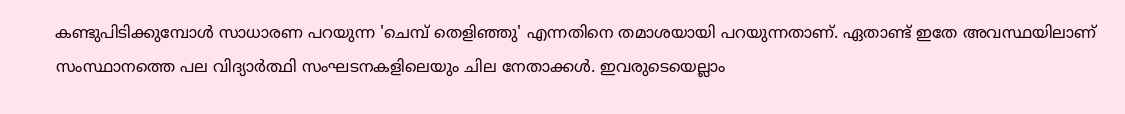കണ്ടുപിടിക്കുമ്പോള്‍ സാധാരണ പറയുന്ന 'ചെമ്പ് തെളിഞ്ഞു' എന്നതിനെ തമാശയായി പറയുന്നതാണ്. ഏതാണ്ട് ഇതേ അവസ്ഥയിലാണ് സംസ്ഥാനത്തെ പല വിദ്യാര്‍ത്ഥി സംഘടനകളിലെയും ചില നേതാക്കള്‍. ഇവരുടെയെല്ലാം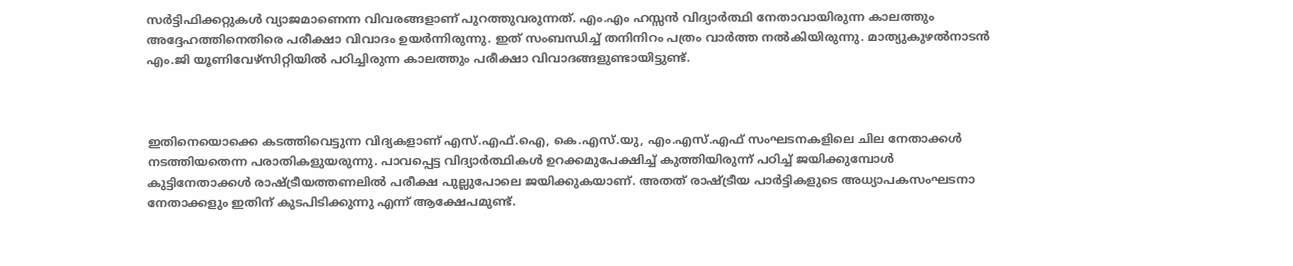സര്‍ട്ടിഫിക്കറ്റുകള്‍ വ്യാജമാണെന്ന വിവരങ്ങളാണ് പുറത്തുവരുന്നത്. എം.എം ഹസ്സന്‍ വിദ്യാര്‍ത്ഥി നേതാവായിരുന്ന കാലത്തും അദ്ദേഹത്തിനെതിരെ പരീക്ഷാ വിവാദം ഉയര്‍ന്നിരുന്നു. ഇത് സംബന്ധിച്ച് തനിനിറം പത്രം വാര്‍ത്ത നല്‍കിയിരുന്നു. മാത്യുകുഴല്‍നാടന്‍ എം.ജി യൂണിവേഴ്‌സിറ്റിയില്‍ പഠിച്ചിരുന്ന കാലത്തും പരീക്ഷാ വിവാദങ്ങളുണ്ടായിട്ടുണ്ട്.



ഇതിനെയൊക്കെ കടത്തിവെട്ടുന്ന വിദ്യകളാണ് എസ്.എഫ്.ഐ, കെ.എസ്.യു, എം.എസ്.എഫ് സംഘടനകളിലെ ചില നേതാക്കള്‍ നടത്തിയതെന്ന പരാതികളുയരുന്നു. പാവപ്പെട്ട വിദ്യാര്‍ത്ഥികള്‍ ഉറക്കമുപേക്ഷിച്ച് കുത്തിയിരുന്ന് പഠിച്ച് ജയിക്കുമ്പോള്‍ കുട്ടിനേതാക്കള്‍ രാഷ്ട്രീയത്തണലില്‍ പരീക്ഷ പുല്ലുപോലെ ജയിക്കുകയാണ്. അതത് രാഷ്ട്രീയ പാര്‍ട്ടികളുടെ അധ്യാപകസംഘടനാ നേതാക്കളും ഇതിന് കുടപിടിക്കുന്നു എന്ന് ആക്ഷേപമുണ്ട്.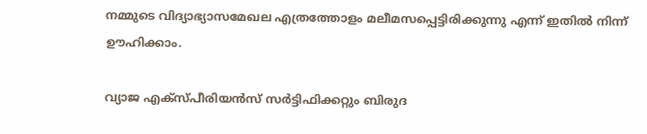നമ്മുടെ വിദ്യാഭ്യാസമേഖല എത്രത്തോളം മലീമസപ്പെട്ടിരിക്കുന്നു എന്ന് ഇതില്‍ നിന്ന് ഊഹിക്കാം.

വ്യാജ എക്‌സ്പീരിയന്‍സ് സര്‍ട്ടിഫിക്കറ്റും ബിരുദ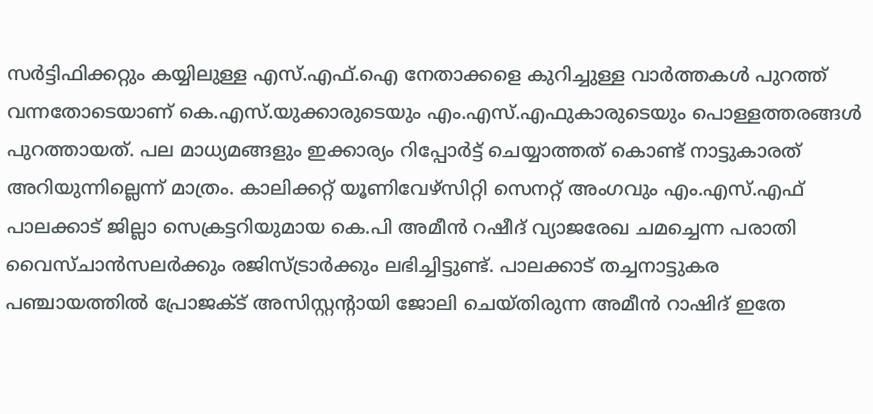സര്‍ട്ടിഫിക്കറ്റും കയ്യിലുള്ള എസ്.എഫ്.ഐ നേതാക്കളെ കുറിച്ചുള്ള വാര്‍ത്തകള്‍ പുറത്ത് വന്നതോടെയാണ് കെ.എസ്.യുക്കാരുടെയും എം.എസ്.എഫുകാരുടെയും പൊള്ളത്തരങ്ങള്‍ പുറത്തായത്. പല മാധ്യമങ്ങളും ഇക്കാര്യം റിപ്പോര്‍ട്ട് ചെയ്യാത്തത് കൊണ്ട് നാട്ടുകാരത് അറിയുന്നില്ലെന്ന് മാത്രം. കാലിക്കറ്റ് യൂണിവേഴ്‌സിറ്റി സെനറ്റ് അംഗവും എം.എസ്.എഫ് പാലക്കാട് ജില്ലാ സെക്രട്ടറിയുമായ കെ.പി അമീന്‍ റഷീദ് വ്യാജരേഖ ചമച്ചെന്ന പരാതി വൈസ്ചാന്‍സലര്‍ക്കും രജിസ്ട്രാര്‍ക്കും ലഭിച്ചിട്ടുണ്ട്. പാലക്കാട് തച്ചനാട്ടുകര പഞ്ചായത്തില്‍ പ്രോജക്ട് അസിസ്റ്റന്റായി ജോലി ചെയ്തിരുന്ന അമീന്‍ റാഷിദ് ഇതേ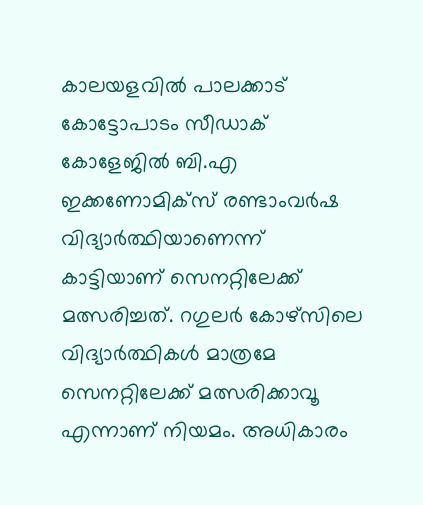കാലയളവില്‍ പാലക്കാട് കോട്ടോപാടം സീഡാക് കോളേജില്‍ ബി.എ ഇക്കണോമിക്‌സ് രണ്ടാംവര്‍ഷ വിദ്യാര്‍ത്ഥിയാണെന്ന് കാട്ടിയാണ് സെനറ്റിലേക്ക് മത്സരിച്ചത്. റഗുലര്‍ കോഴ്‌സിലെ വിദ്യാര്‍ത്ഥികള്‍ മാത്രമേ സെനറ്റിലേക്ക് മത്സരിക്കാവൂ എന്നാണ് നിയമം. അധികാരം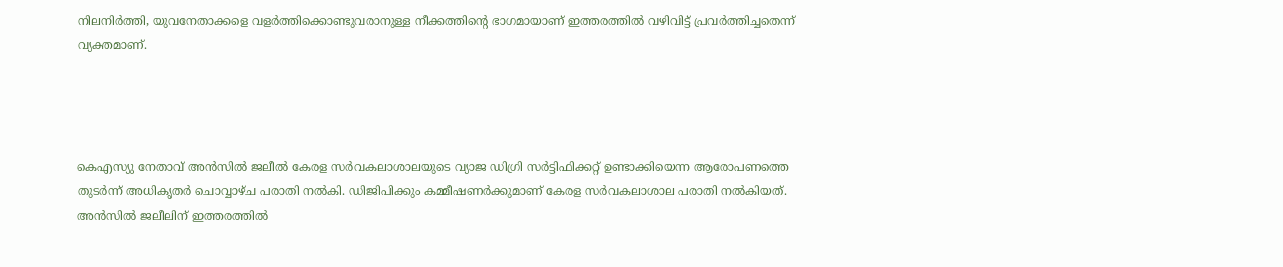നിലനിര്‍ത്തി, യുവനേതാക്കളെ വളര്‍ത്തിക്കൊണ്ടുവരാനുള്ള നീക്കത്തിന്റെ ഭാഗമായാണ് ഇത്തരത്തില്‍ വഴിവിട്ട് പ്രവര്‍ത്തിച്ചതെന്ന് വ്യക്തമാണ്.




കെഎസ്യു നേതാവ് അന്‍സില്‍ ജലീല്‍ കേരള സര്‍വകലാശാലയുടെ വ്യാജ ഡിഗ്രി സര്‍ട്ടിഫിക്കറ്റ് ഉണ്ടാക്കിയെന്ന ആരോപണത്തെ തുടര്‍ന്ന് അധികൃതര്‍ ചൊവ്വാഴ്ച പരാതി നല്‍കി. ഡിജിപിക്കും കമ്മീഷണര്‍ക്കുമാണ് കേരള സര്‍വകലാശാല പരാതി നല്‍കിയത്. അന്‍സില്‍ ജലീലിന് ഇത്തരത്തില്‍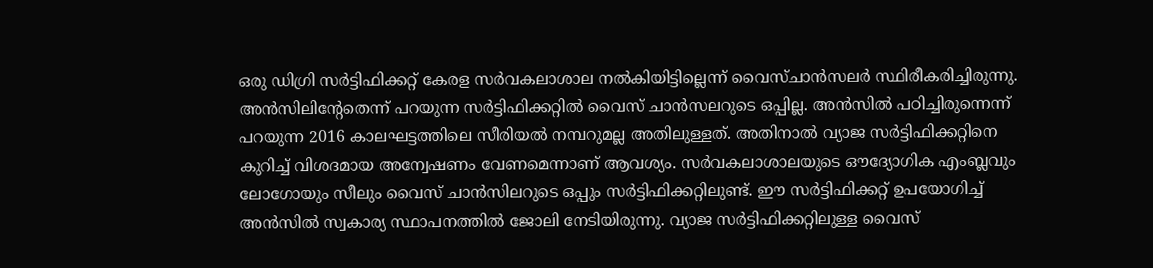ഒരു ഡിഗ്രി സര്‍ട്ടിഫിക്കറ്റ് കേരള സര്‍വകലാശാല നല്‍കിയിട്ടില്ലെന്ന് വൈസ്ചാന്‍സലര്‍ സ്ഥിരീകരിച്ചിരുന്നു. അന്‍സിലിന്റേതെന്ന് പറയുന്ന സര്‍ട്ടിഫിക്കറ്റില്‍ വൈസ് ചാന്‍സലറുടെ ഒപ്പില്ല. അന്‍സില്‍ പഠിച്ചിരുന്നെന്ന് പറയുന്ന 2016 കാലഘട്ടത്തിലെ സീരിയല്‍ നമ്പറുമല്ല അതിലുള്ളത്. അതിനാല്‍ വ്യാജ സര്‍ട്ടിഫിക്കറ്റിനെ കുറിച്ച് വിശദമായ അന്വേഷണം വേണമെന്നാണ് ആവശ്യം. സര്‍വകലാശാലയുടെ ഔദ്യോഗിക എംബ്ലവും ലോഗോയും സീലും വൈസ് ചാന്‍സിലറുടെ ഒപ്പും സര്‍ട്ടിഫിക്കറ്റിലുണ്ട്. ഈ സര്‍ട്ടിഫിക്കറ്റ് ഉപയോഗിച്ച് അന്‍സില്‍ സ്വകാര്യ സ്ഥാപനത്തില്‍ ജോലി നേടിയിരുന്നു. വ്യാജ സര്‍ട്ടിഫിക്കറ്റിലുള്ള വൈസ്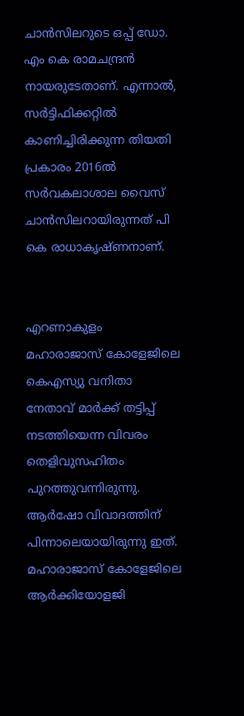ചാന്‍സിലറുടെ ഒപ്പ് ഡോ. എം കെ രാമചന്ദ്രന്‍ നായരുടേതാണ്. എന്നാല്‍, സര്‍ട്ടിഫിക്കറ്റില്‍ കാണിച്ചിരിക്കുന്ന തിയതി പ്രകാരം 2016ല്‍ സര്‍വകലാശാല വൈസ് ചാന്‍സിലറായിരുന്നത് പി കെ രാധാകൃഷ്ണനാണ്.


എറണാകുളം മഹാരാജാസ് കോളേജിലെ കെഎസ്യു വനിതാ നേതാവ് മാര്‍ക്ക് തട്ടിപ്പ് നടത്തിയെന്ന വിവരം തെളിവുസഹിതം പുറത്തുവന്നിരുന്നു. ആര്‍ഷോ വിവാദത്തിന് പിന്നാലെയായിരുന്നു ഇത്. മഹാരാജാസ് കോളേജിലെ ആര്‍ക്കിയോളജി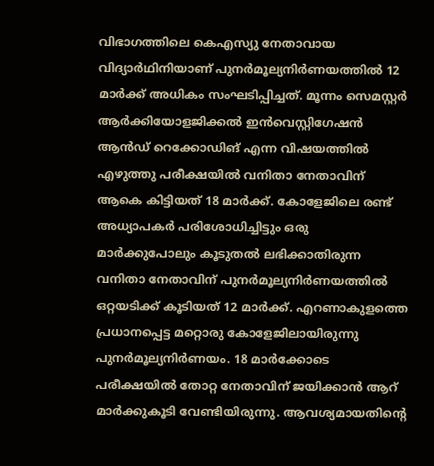വിഭാഗത്തിലെ കെഎസ്യു നേതാവായ വിദ്യാര്‍ഥിനിയാണ് പുനര്‍മൂല്യനിര്‍ണയത്തില്‍ 12 മാര്‍ക്ക് അധികം സംഘടിപ്പിച്ചത്. മൂന്നം സെമസ്റ്റര്‍ ആര്‍ക്കിയോളജിക്കല്‍ ഇന്‍വെസ്റ്റിഗേഷന്‍ ആന്‍ഡ് റെക്കോഡിങ് എന്ന വിഷയത്തില്‍ എഴുത്തു പരീക്ഷയില്‍ വനിതാ നേതാവിന് ആകെ കിട്ടിയത് 18 മാര്‍ക്ക്. കോളേജിലെ രണ്ട് അധ്യാപകര്‍ പരിശോധിച്ചിട്ടും ഒരു മാര്‍ക്കുപോലും കൂടുതല്‍ ലഭിക്കാതിരുന്ന വനിതാ നേതാവിന് പുനര്‍മൂല്യനിര്‍ണയത്തില്‍ ഒറ്റയടിക്ക് കൂടിയത് 12 മാര്‍ക്ക്. എറണാകുളത്തെ പ്രധാനപ്പെട്ട മറ്റൊരു കോളേജിലായിരുന്നു പുനര്‍മൂല്യനിര്‍ണയം. 18 മാര്‍ക്കോടെ പരീക്ഷയില്‍ തോറ്റ നേതാവിന് ജയിക്കാന്‍ ആറ് മാര്‍ക്കുകൂടി വേണ്ടിയിരുന്നു. ആവശ്യമായതിന്റെ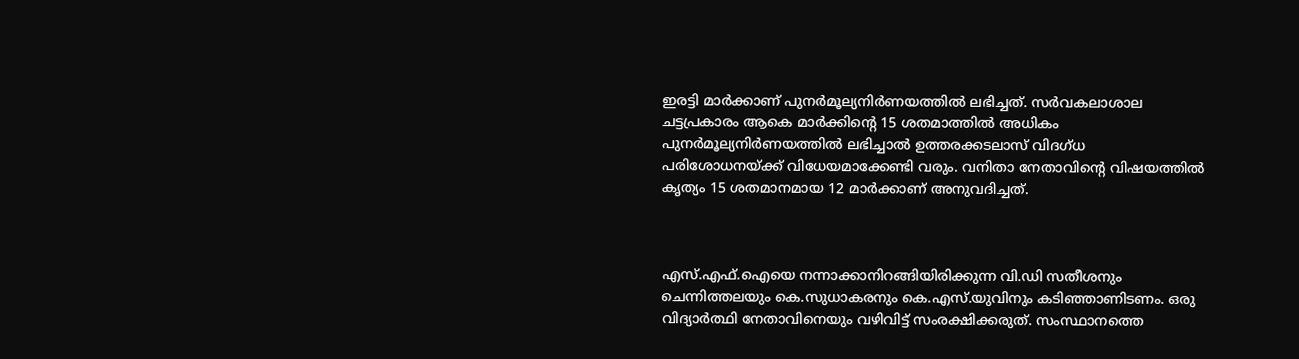ഇരട്ടി മാര്‍ക്കാണ് പുനര്‍മൂല്യനിര്‍ണയത്തില്‍ ലഭിച്ചത്. സര്‍വകലാശാല ചട്ടപ്രകാരം ആകെ മാര്‍ക്കിന്റെ 15 ശതമാത്തില്‍ അധികം പുനര്‍മൂല്യനിര്‍ണയത്തില്‍ ലഭിച്ചാല്‍ ഉത്തരക്കടലാസ് വിദഗ്ധ പരിശോധനയ്ക്ക് വിധേയമാക്കേണ്ടി വരും. വനിതാ നേതാവിന്റെ വിഷയത്തില്‍ കൃത്യം 15 ശതമാനമായ 12 മാര്‍ക്കാണ് അനുവദിച്ചത്.



എസ്.എഫ്.ഐയെ നന്നാക്കാനിറങ്ങിയിരിക്കുന്ന വി.ഡി സതീശനും ചെന്നിത്തലയും കെ.സുധാകരനും കെ.എസ്.യുവിനും കടിഞ്ഞാണിടണം. ഒരു വിദ്യാര്‍ത്ഥി നേതാവിനെയും വഴിവിട്ട് സംരക്ഷിക്കരുത്. സംസ്ഥാനത്തെ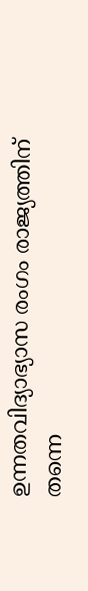ഉന്നതവിദ്യാഭ്യാസ രംഗം രാജ്യത്തിന് തന്നെ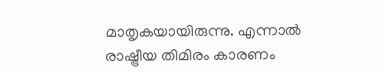മാതൃകയായിരുന്നു. എന്നാല്‍ രാഷ്ട്രീയ തിമിരം കാരണം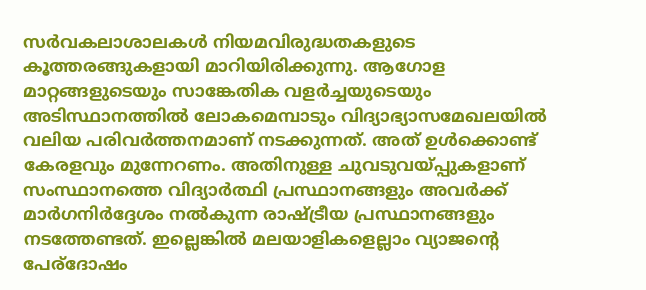സര്‍വകലാശാലകള്‍ നിയമവിരുദ്ധതകളുടെ കൂത്തരങ്ങുകളായി മാറിയിരിക്കുന്നു. ആഗോള മാറ്റങ്ങളുടെയും സാങ്കേതിക വളര്‍ച്ചയുടെയും അടിസ്ഥാനത്തില്‍ ലോകമെമ്പാടും വിദ്യാഭ്യാസമേഖലയില്‍ വലിയ പരിവര്‍ത്തനമാണ് നടക്കുന്നത്. അത് ഉള്‍ക്കൊണ്ട് കേരളവും മുന്നേറണം. അതിനുള്ള ചുവടുവയ്പ്പുകളാണ് സംസ്ഥാനത്തെ വിദ്യാര്‍ത്ഥി പ്രസ്ഥാനങ്ങളും അവര്‍ക്ക് മാര്‍ഗനിര്‍ദ്ദേശം നല്‍കുന്ന രാഷ്ട്രീയ പ്രസ്ഥാനങ്ങളും നടത്തേണ്ടത്. ഇല്ലെങ്കില്‍ മലയാളികളെല്ലാം വ്യാജന്റെ പേര്‌ദോഷം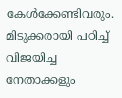കേള്‍ക്കേണ്ടിവരും. മിടുക്കരായി പഠിച്ച് വിജയിച്ച നേതാക്കളും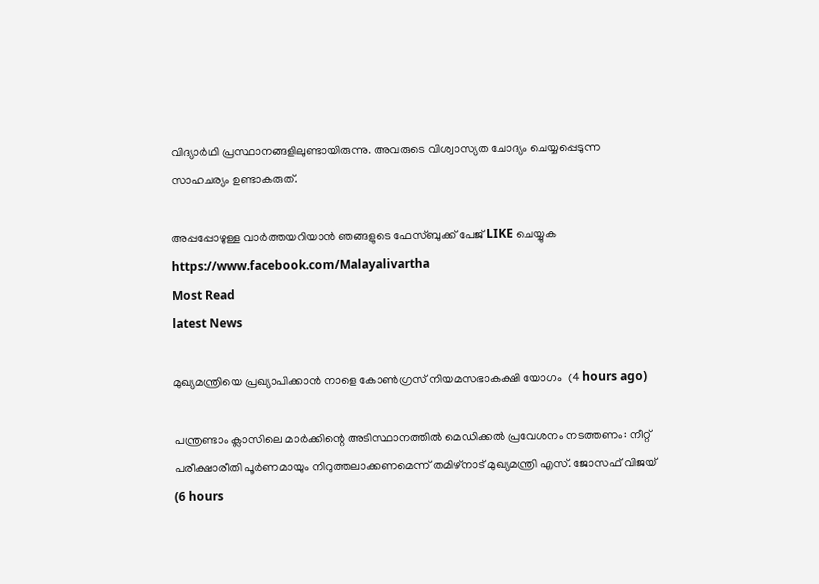വിദ്യാര്‍ഥി പ്രസ്ഥാനങ്ങളിലുണ്ടായിരുന്നു. അവരുടെ വിശ്വാസ്യത ചോദ്യം ചെയ്യപ്പെടുന്ന സാഹചര്യം ഉണ്ടാകരുത്.

അപ്പപ്പോഴുള്ള വാര്‍ത്തയറിയാന്‍ ഞങ്ങളുടെ ഫേസ്‌ബുക്ക്‌ പേജ് LIKE ചെയ്യുക
https://www.facebook.com/Malayalivartha
Most Read
latest News

മുഖ്യമന്ത്രിയെ പ്രഖ്യാപിക്കാന്‍ നാളെ കോണ്‍ഗ്രസ് നിയമസഭാകക്ഷി യോഗം  (4 hours ago)

പന്ത്രണ്ടാം ക്ലാസിലെ മാര്‍ക്കിന്റെ അടിസ്ഥാനത്തില്‍ മെഡിക്കല്‍ പ്രവേശനം നടത്തണം: നീറ്റ് പരീക്ഷാരീതി പൂര്‍ണമായും നിറുത്തലാക്കണമെന്ന് തമിഴ്‌നാട് മുഖ്യമന്ത്രി എസ്. ജോസഫ് വിജയ്  (6 hours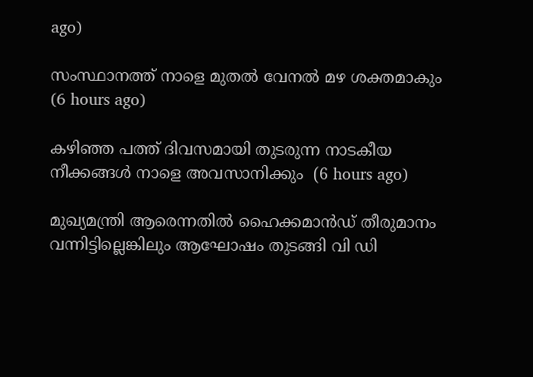ago)

സംസ്ഥാനത്ത് നാളെ മുതൽ വേനൽ മഴ ശക്തമാകും  (6 hours ago)

കഴിഞ്ഞ പത്ത് ദിവസമായി തുടരുന്ന നാടകീയ നീക്കങ്ങള്‍ നാളെ അവസാനിക്കും  (6 hours ago)

മുഖ്യമന്ത്രി ആരെന്നതിൽ ഹൈക്കമാൻഡ് തീരുമാനം വന്നിട്ടില്ലെങ്കിലും ആഘോഷം തുടങ്ങി വി ഡി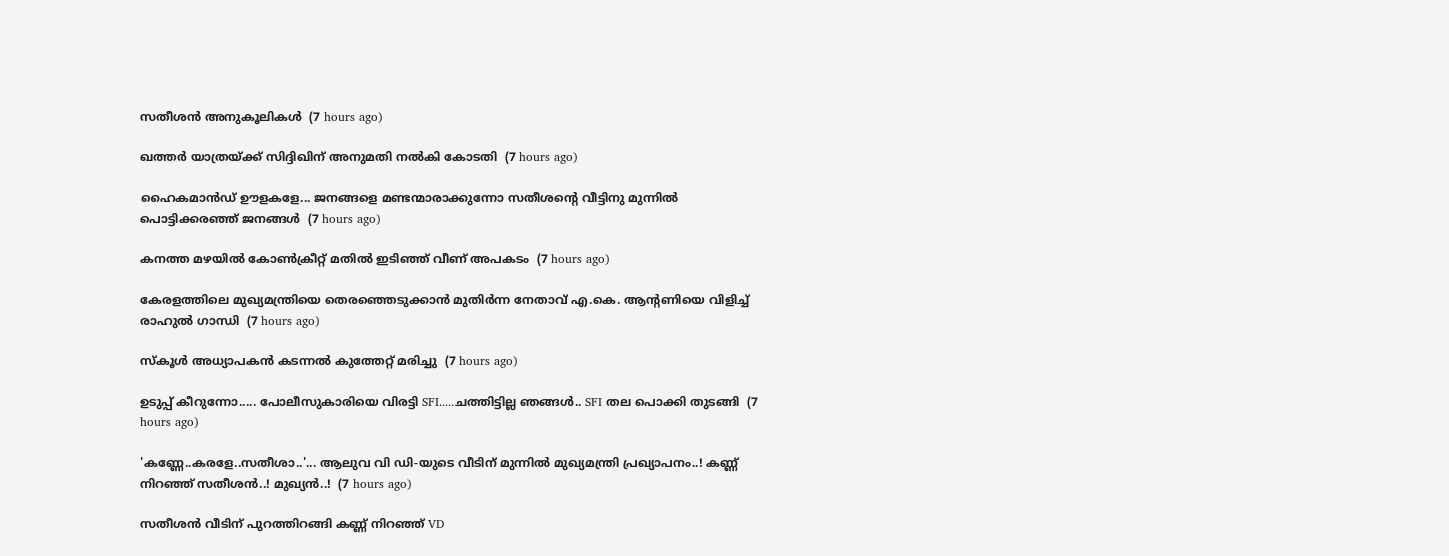സതീശൻ അനുകൂലികൾ  (7 hours ago)

ഖത്തര്‍ യാത്രയ്ക്ക് സിദ്ദിഖിന് അനുമതി നല്‍കി കോടതി  (7 hours ago)

ഹൈകമാൻഡ്‌ ഊളകളേ... ജനങ്ങളെ മണ്ടന്മാരാക്കുന്നോ സതീശന്റെ വീട്ടിനു മുന്നിൽ പൊട്ടിക്കരഞ്ഞ് ജനങ്ങൾ  (7 hours ago)

കനത്ത മഴയില്‍ കോണ്‍ക്രീറ്റ് മതില്‍ ഇടിഞ്ഞ് വീണ് അപകടം  (7 hours ago)

കേരളത്തിലെ മുഖ്യമന്ത്രിയെ തെരഞ്ഞെടുക്കാൻ മുതിർന്ന നേതാവ് എ.കെ. ആന്റണിയെ വിളിച്ച് രാഹുൽ ഗാന്ധി  (7 hours ago)

സ്‌കൂള്‍ അധ്യാപകന്‍ കടന്നല്‍ കുത്തേറ്റ് മരിച്ചു  (7 hours ago)

ഉടുപ്പ് കീറുന്നോ..... പോലീസുകാരിയെ വിരട്ടി SFI.....ചത്തിട്ടില്ല ഞങ്ങൾ.. SFI തല പൊക്കി തുടങ്ങി  (7 hours ago)

'കണ്ണേ..കരളേ..സതീശാ..'... ആലുവ വി ഡി-യുടെ വീടിന് മുന്നിൽ മുഖ്യമന്ത്രി പ്രഖ്യാപനം..! കണ്ണ് നിറഞ്ഞ് സതീശൻ..! മുഖ്യൻ..!  (7 hours ago)

സതീശൻ വീടിന് പുറത്തിറങ്ങി കണ്ണ് നിറഞ്ഞ് VD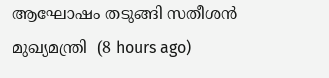ആഘോഷം തടുങ്ങി സതീശൻ മുഖ്യമന്ത്രി  (8 hours ago)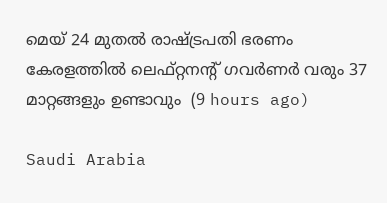മെയ് 24 മുതൽ രാഷ്‌ട്രപതി ഭരണം കേരളത്തിൽ ലെഫ്റ്റനന്റ് ഗവർണർ വരും 37 മാറ്റങ്ങളും ഉണ്ടാവും  (9 hours ago)

Saudi Arabia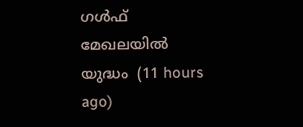ഗൾഫ് മേഖലയിൽ യുദ്ധം  (11 hours ago)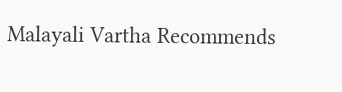Malayali Vartha Recommends